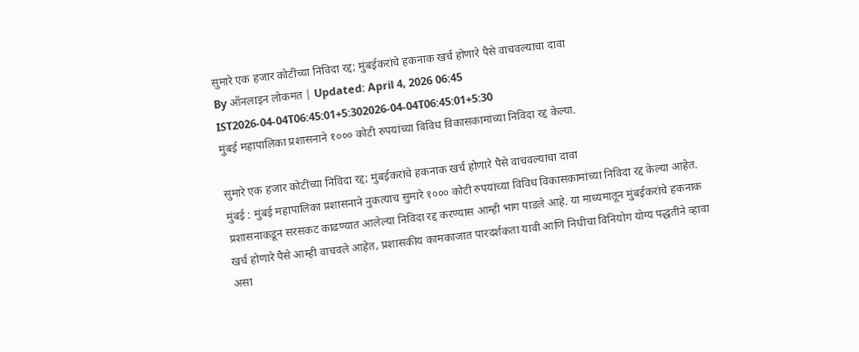सुमारे एक हजार कोटींच्या निविदा रद्द; मुंबईकरांचे हकनाक खर्च होणारे पैसे वाचवल्याचा दावा
By ऑनलाइन लोकमत | Updated: April 4, 2026 06:45 IST2026-04-04T06:45:01+5:302026-04-04T06:45:01+5:30
मुंबई महापालिका प्रशासनाने १००० कोटी रुपयांच्या विविध विकासकामांच्या निविदा रद्द केल्या.

सुमारे एक हजार कोटींच्या निविदा रद्द; मुंबईकरांचे हकनाक खर्च होणारे पैसे वाचवल्याचा दावा
मुंबई : मुंबई महापालिका प्रशासनाने नुकत्याच सुमारे १००० कोटी रुपयांच्या विविध विकासकामांच्या निविदा रद्द केल्या आहेत. प्रशासनाकडून सरसकट काढण्यात आलेल्या निविदा रद्द करण्यास आम्ही भाग पाडले आहे. या माध्यमातून मुंबईकरांचे हकनाक खर्च होणारे पैसे आम्ही वाचवले आहेत, प्रशासकीय कामकाजात पारदर्शकता यावी आणि निधीचा विनियोग योग्य पद्धतीने व्हावा असा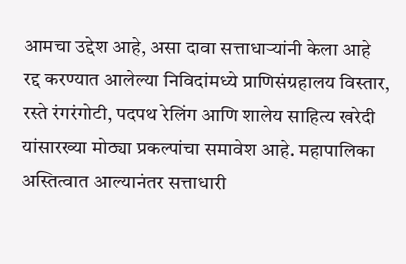आमचा उद्देश आहे, असा दावा सत्ताधाऱ्यांनी केला आहे
रद्द करण्यात आलेल्या निविदांमध्ये प्राणिसंग्रहालय विस्तार, रस्ते रंगरंगोटी, पदपथ रेलिंग आणि शालेय साहित्य खरेदी यांसारख्या मोठ्या प्रकल्पांचा समावेश आहे. महापालिका अस्तित्वात आल्यानंतर सत्ताधारी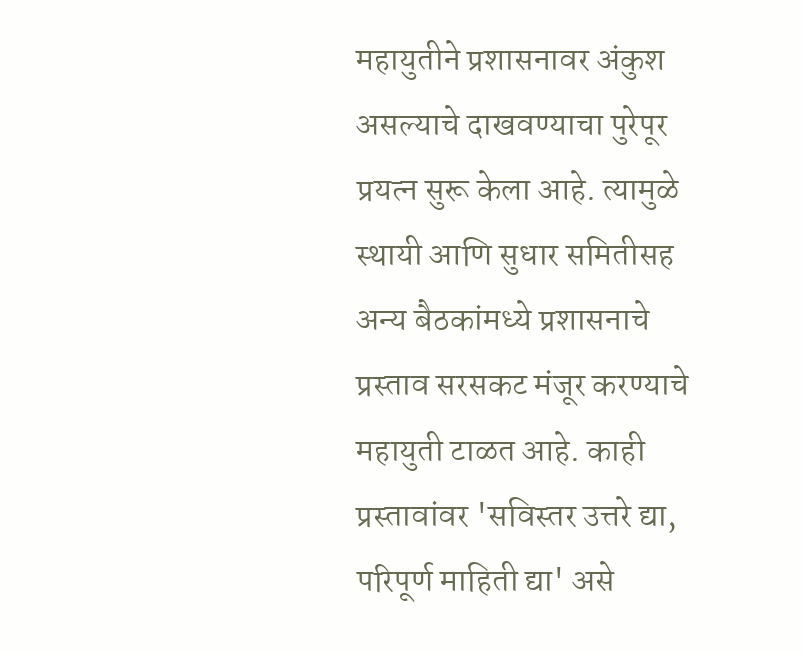महायुतीने प्रशासनावर अंकुश असल्याचे दाखवण्याचा पुरेपूर प्रयत्न सुरू केला आहे. त्यामुळे स्थायी आणि सुधार समितीसह अन्य बैठकांमध्ये प्रशासनाचे प्रस्ताव सरसकट मंजूर करण्याचे महायुती टाळत आहे. काही प्रस्तावांवर 'सविस्तर उत्तरे द्या, परिपूर्ण माहिती द्या' असे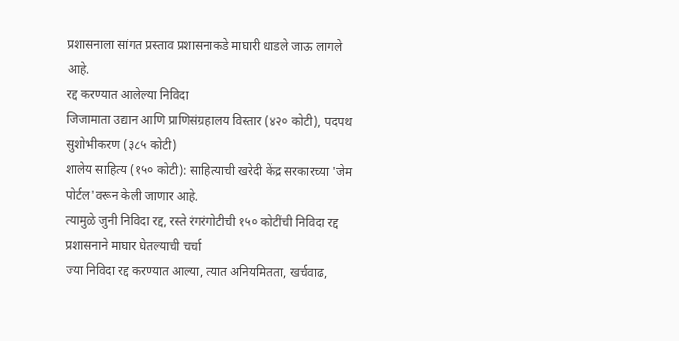प्रशासनाला सांगत प्रस्ताव प्रशासनाकडे माघारी धाडले जाऊ लागले आहे.
रद्द करण्यात आलेल्या निविदा
जिजामाता उद्यान आणि प्राणिसंग्रहालय विस्तार (४२० कोटी), पदपथ सुशोभीकरण (३८५ कोटी)
शालेय साहित्य (१५० कोटी): साहित्याची खरेदी केंद्र सरकारच्या 'जेम पोर्टल'वरून केली जाणार आहे.
त्यामुळे जुनी निविदा रद्द, रस्ते रंगरंगोटीची १५० कोटींची निविदा रद्द
प्रशासनाने माघार घेतल्याची चर्चा
ज्या निविदा रद्द करण्यात आल्या, त्यात अनियमितता, खर्चवाढ,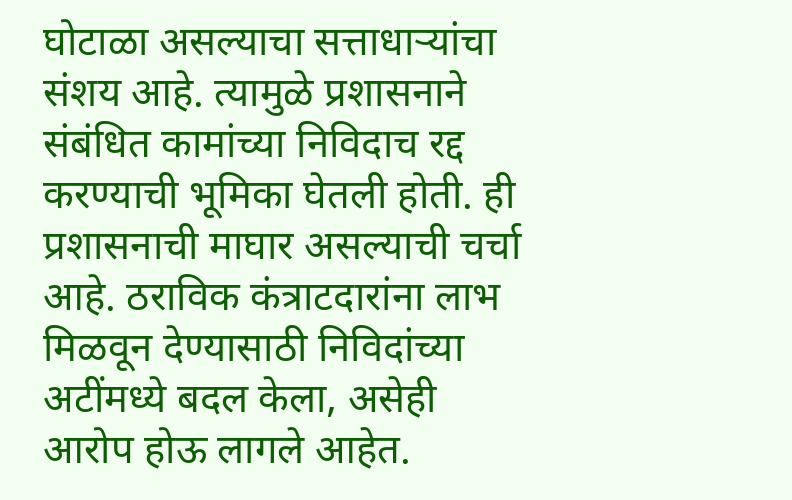घोटाळा असल्याचा सत्ताधाऱ्यांचा संशय आहे. त्यामुळे प्रशासनाने संबंधित कामांच्या निविदाच रद्द करण्याची भूमिका घेतली होती. ही प्रशासनाची माघार असल्याची चर्चा आहे. ठराविक कंत्राटदारांना लाभ मिळवून देण्यासाठी निविदांच्या अटींमध्ये बदल केला, असेही आरोप होऊ लागले आहेत.